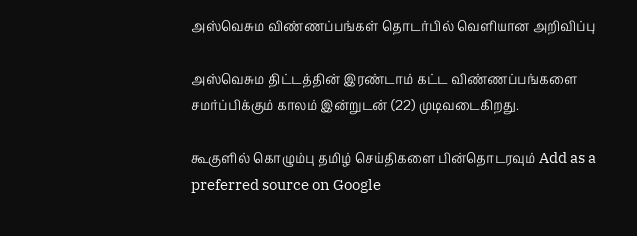அஸ்வெசும விண்ணப்பங்கள் தொடர்பில் வெளியான அறிவிப்பு

அஸ்வெசும திட்டத்தின் இரண்டாம் கட்ட விண்ணப்பங்களை சமர்ப்பிக்கும் காலம் இன்றுடன் (22) முடிவடைகிறது.

கூகுளில் கொழும்பு தமிழ் செய்திகளை பின்தொடரவும் Add as a preferred source on Google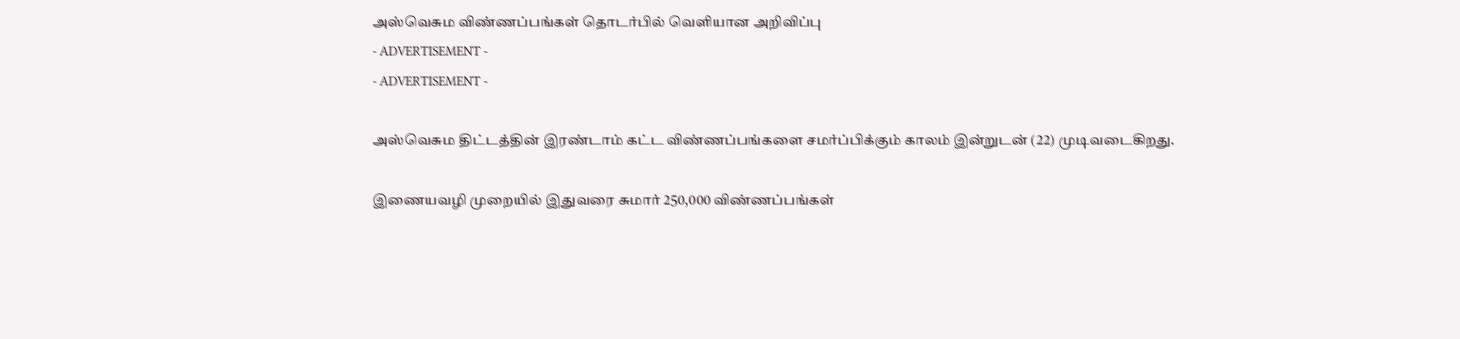அஸ்வெசும விண்ணப்பங்கள் தொடர்பில் வெளியான அறிவிப்பு
- ADVERTISEMENT -
- ADVERTISEMENT -

அஸ்வெசும திட்டத்தின் இரண்டாம் கட்ட விண்ணப்பங்களை சமர்ப்பிக்கும் காலம் இன்றுடன் (22) முடிவடைகிறது.

இணையவழி முறையில் இதுவரை சுமார் 250,000 விண்ணப்பங்கள்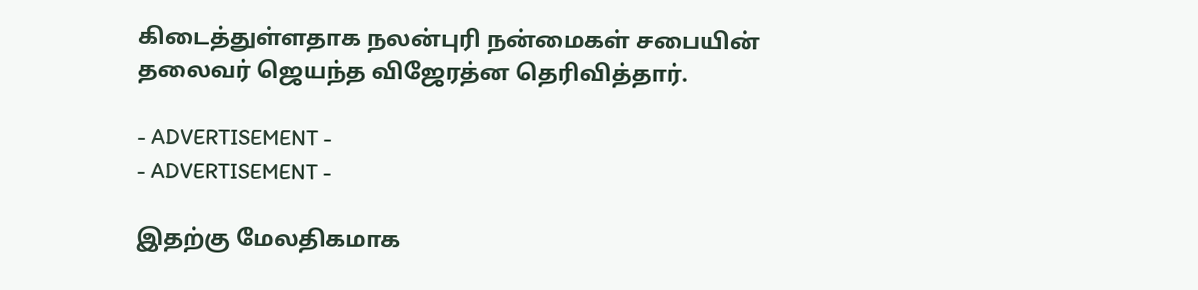கிடைத்துள்ளதாக நலன்புரி நன்மைகள் சபையின் தலைவர் ஜெயந்த விஜேரத்ன தெரிவித்தார்.

- ADVERTISEMENT -
- ADVERTISEMENT -

இதற்கு மேலதிகமாக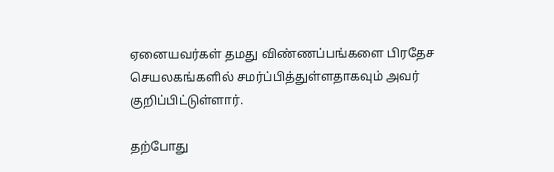ஏனையவர்கள் தமது விண்ணப்பங்களை பிரதேச செயலகங்களில் சமர்ப்பித்துள்ளதாகவும் அவர் குறிப்பிட்டுள்ளார்.

தற்போது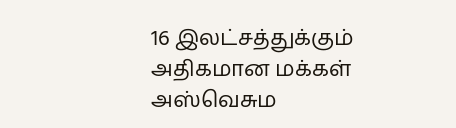16 இலட்சத்துக்கும் அதிகமான மக்கள் அஸ்வெசும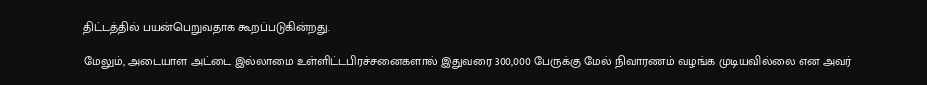திட்டத்தில் பயன்பெறுவதாக கூறப்படுகின்றது.

மேலும், அடையாள அட்டை இல்லாமை உள்ளிட்டபிரச்சனைகளால் இதுவரை 300,000 பேருக்கு மேல் நிவாரணம் வழங்க முடியவில்லை என அவர்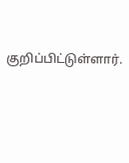குறிப்பிட்டுள்ளார்.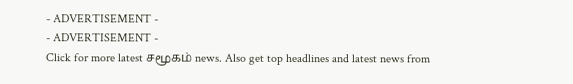- ADVERTISEMENT -
- ADVERTISEMENT -
Click for more latest சமூகம் news. Also get top headlines and latest news from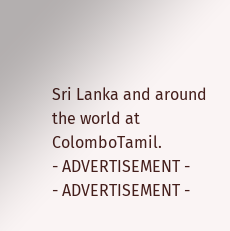Sri Lanka and around the world at ColomboTamil.
- ADVERTISEMENT -
- ADVERTISEMENT -